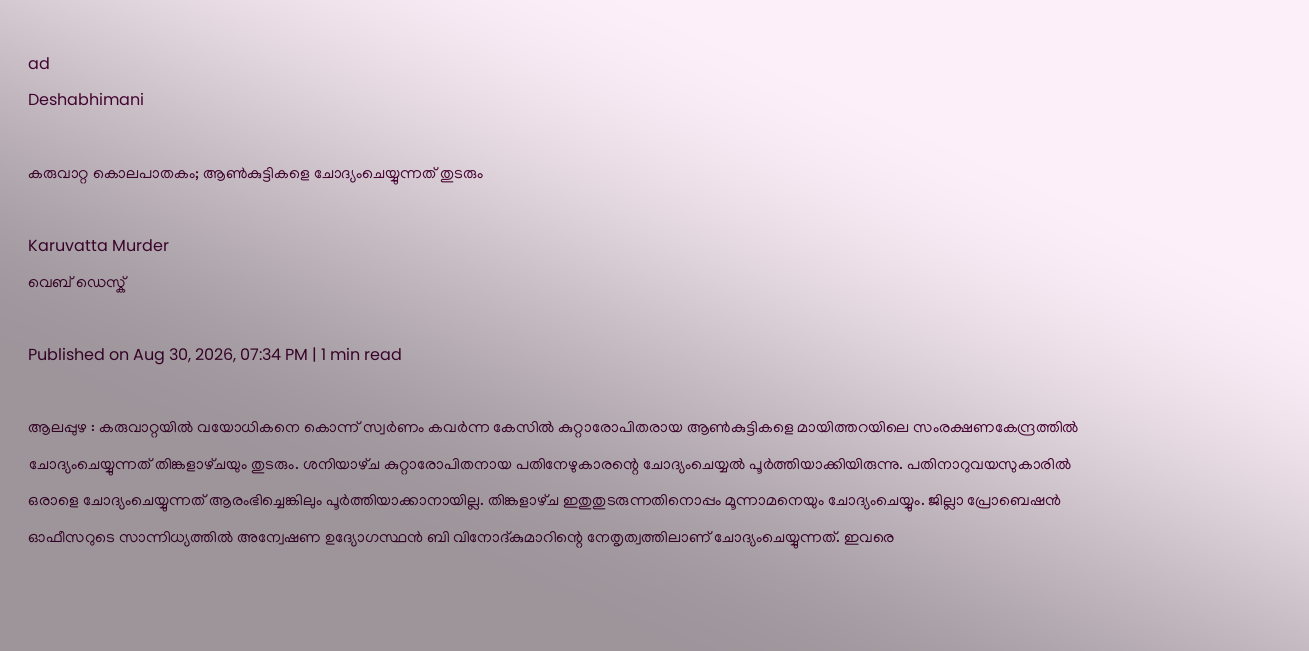ad
Deshabhimani

കരുവാറ്റ കൊലപാതകം; ആൺകുട്ടികളെ ചോദ്യംചെയ്യുന്നത്‌ തുടരും

Karuvatta Murder
വെബ് ഡെസ്ക്

Published on Aug 30, 2026, 07:34 PM | 1 min read

ആലപ്പുഴ : കരുവാറ്റയിൽ വയോധികനെ കൊന്ന്‌ സ്വർണം കവർന്ന കേസിൽ കുറ്റാരോപിതരായ ആൺകുട്ടികളെ മായിത്തറയിലെ സംരക്ഷണകേന്ദ്രത്തിൽ ചോദ്യംചെയ്യുന്നത്‌ തിങ്കളാഴ്‌ചയും തുടരും. ശനിയാഴ്‌ച കുറ്റാരോപിതനായ പതിനേഴുകാരന്റെ ചോദ്യംചെയ്യൽ പൂർത്തിയാക്കിയിരുന്നു. പതിനാറുവയസുകാരിൽ ഒരാളെ ചോദ്യംചെയ്യുന്നത്‌ ആരംഭിച്ചെങ്കിലും പൂർത്തിയാക്കാനായില്ല. തിങ്കളാഴ്‌ച ഇതുതുടരുന്നതിനൊപ്പം മൂന്നാമനെയും ചോദ്യംചെയ്യും. ജില്ലാ പ്രോബെഷൻ ഓഫീസറുടെ സാന്നിധ്യത്തിൽ അന്വേഷണ ഉദ്യോഗസ്ഥൻ ബി വിനോദ്‌കുമാറിന്റെ നേതൃത്വത്തിലാണ്‌ ചോദ്യംചെയ്യുന്നത്‌. ഇവരെ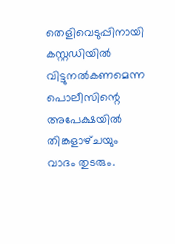തെളിവെടുപ്പിനായി കസ്റ്റഡിയിൽ വിട്ടുനൽകണമെന്ന പൊലീസിന്റെ അപേക്ഷയിൽ തിങ്കളാഴ്‌ചയും വാദം തുടരും.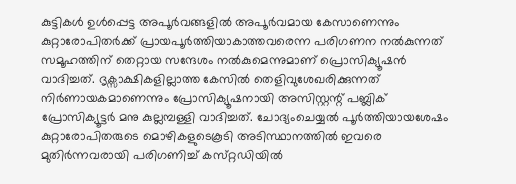കുട്ടികൾ ഉൾപ്പെട്ട അപൂർവങ്ങളിൽ അപൂർവമായ കേസാണെന്നും കുറ്റാരോപിതർക്ക്‌ പ്രായപൂർത്തിയാകാത്തവരെന്ന പരിഗണന നൽകുന്നത്‌ സമൂഹത്തിന്‌ തെറ്റായ സന്ദേശം നൽകുമെന്നുമാണ്‌ പ്രൊസിക്യൂഷൻ വാദിച്ചത്‌. ദൃക്സാക്ഷികളില്ലാത്ത കേസിൽ തെളിവുശേഖരിക്കുന്നത് നിർണായകമാണെന്നും പ്രോസിക്യൂഷനായി അസിസ്റ്റന്റ്‌ പബ്ലിക് പ്രോസിക്യൂട്ടർ മനു കുല്ലമ്പള്ളി വാദിച്ചത്‌. ചോദ്യംചെയ്യൽ പൂർത്തിയായശേഷം കുറ്റാരോപിതരുടെ മൊഴികളുടെകൂടി അടിസ്ഥാനത്തിൽ ഇവരെ മുതിർന്നവരായി പരിഗണിച്ച്‌ കസ്‌റ്റഡിയിൽ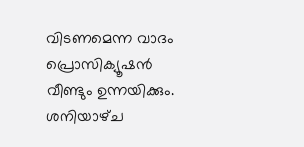വിടണമെന്ന വാദം പ്രൊസിക്യൂഷൻ വീണ്ടും ഉന്നയിക്കും. ശനിയാഴ്‌ച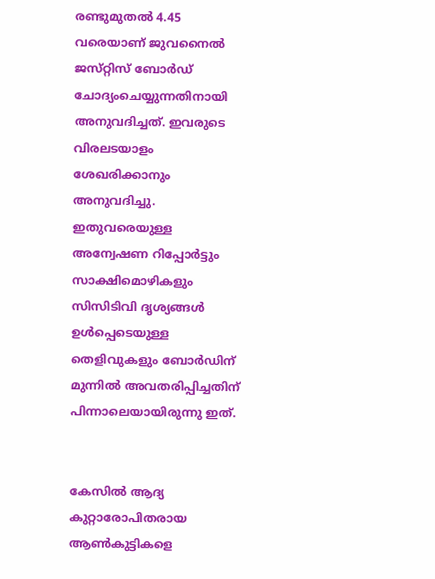രണ്ടുമുതൽ 4.45 വരെയാണ്‌ ജുവനൈൽ ജസ്‌റ്റിസ്‌ ബോർഡ്‌ ചോദ്യംചെയ്യുന്നതിനായി അനുവദിച്ചത്‌. ഇവരുടെ വിരലടയാളം ശേഖരിക്കാനും അനുവദിച്ചു. ഇതുവരെയുള്ള അന്വേഷണ റിപ്പോർട്ടും സാക്ഷിമൊഴികളും സിസിടിവി ദൃശ്യങ്ങൾ ഉൾപ്പെടെയുള്ള തെളിവുകളും ബോർഡിന് മുന്നിൽ അവതരിപ്പിച്ചതിന്‌ പിന്നാലെയായിരുന്നു ഇത്‌.


കേസിൽ ആദ്യ കുറ്റാരോപിതരായ ആൺകുട്ടികളെ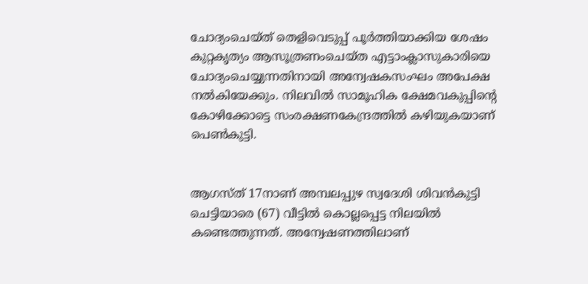ചോദ്യംചെയ്‌ത്‌ തെളിവെടുപ്പ്‌ പൂർത്തിയാക്കിയ ശേഷം കുറ്റകൃത്യം ആസൂത്രണംചെയ്ത എട്ടാംക്ലാസുകാരിയെ ചോദ്യംചെയ്യുന്നതിനായി അന്വേഷകസംഘം അപേക്ഷ നൽകിയേക്കും. നിലവിൽ സാമൂഹിക ക്ഷേമവകുപ്പിന്റെ കോഴിക്കോട്ടെ സംരക്ഷണകേന്ദ്രത്തിൽ കഴിയുകയാണ്‌ പെൺകുട്ടി.


ആഗസ്ത് 17നാണ് അമ്പലപ്പുഴ സ്വദേശി ശിവൻകുട്ടി ചെട്ടിയാരെ (67) വീട്ടിൽ കൊല്ലപ്പെട്ട നിലയിൽ കണ്ടെത്തുന്നത്. അന്വേഷണത്തിലാണ്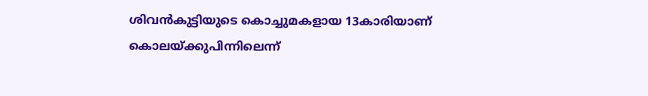ശിവൻകുട്ടിയുടെ കൊച്ചുമകളായ 13കാരിയാണ് കൊലയ്ക്കുപിന്നിലെന്ന്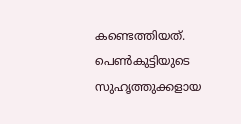കണ്ടെത്തിയത്. പെൺകുട്ടിയുടെ സുഹൃത്തുക്കളായ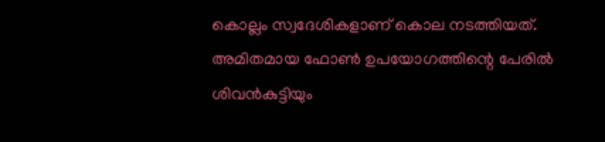കൊല്ലം സ്വദേശികളാണ് കൊല നടത്തിയത്. അമിതമായ ഫോൺ ഉപയോഗത്തിന്റെ പേരിൽ ശിവൻകുട്ടിയും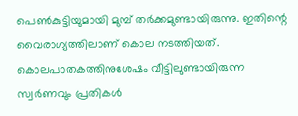പെൺകുട്ടിയുമായി മുമ്പ് തർക്കമുണ്ടായിരുന്നു. ഇതിന്റെ വൈരാഗ്യത്തിലാണ് കൊല നടത്തിയത്. കൊലപാതകത്തിനുശേഷം വീട്ടിലുണ്ടായിരുന്ന സ്വർണവും പ്രതികൾ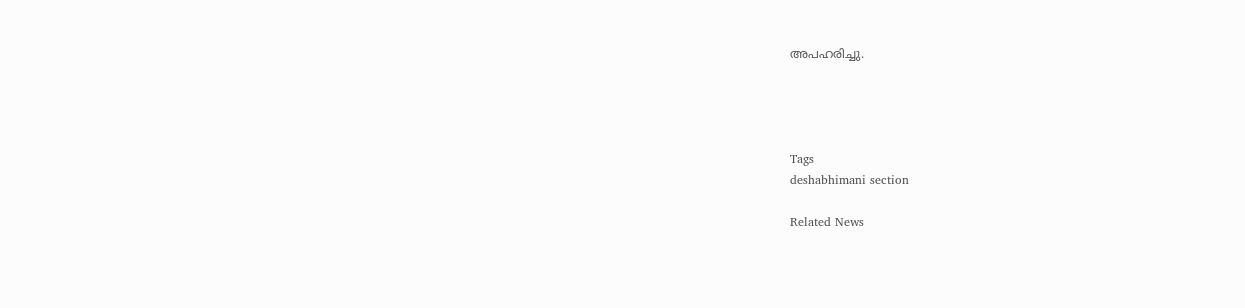അപഹരിച്ചു.




Tags
deshabhimani section

Related News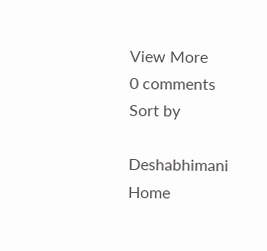View More
0 comments
Sort by

Deshabhimani
Home